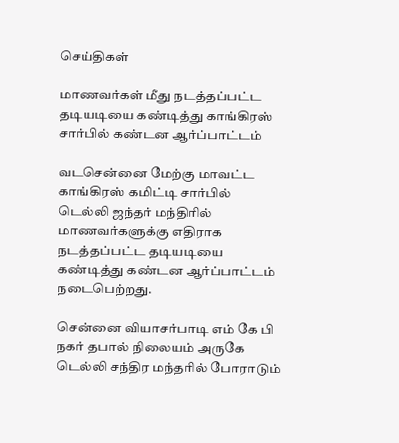செய்திகள்

மாணவர்கள் மீது நடத்தப்பட்ட தடியடியை கண்டித்து காங்கிரஸ் சார்பில் கண்டன ஆர்ப்பாட்டம்

வடசென்னை மேற்கு மாவட்ட காங்கிரஸ் கமிட்டி சார்பில் டெல்லி ஜந்தர் மந்திரில் மாணவர்களுக்கு எதிராக நடத்தப்பட்ட தடியடியை கண்டித்து கண்டன ஆர்ப்பாட்டம் நடைபெற்றது.

சென்னை வியாசர்பாடி எம் கே பி நகர் தபால் நிலையம் அருகே டெல்லி சந்திர மந்தரில் போராடும்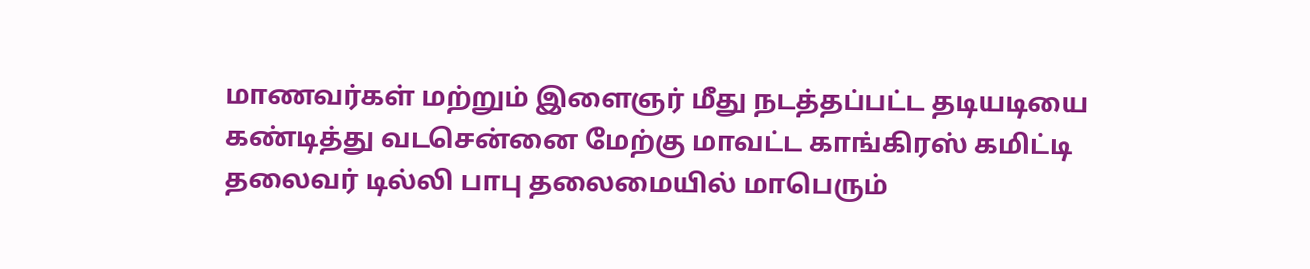மாணவர்கள் மற்றும் இளைஞர் மீது நடத்தப்பட்ட தடியடியை கண்டித்து வடசென்னை மேற்கு மாவட்ட காங்கிரஸ் கமிட்டி தலைவர் டில்லி பாபு தலைமையில் மாபெரும்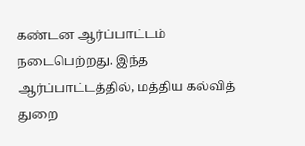கண்டன ஆர்ப்பாட்டம் நடைபெற்றது. இந்த ஆர்ப்பாட்டத்தில், மத்திய கல்வித் துறை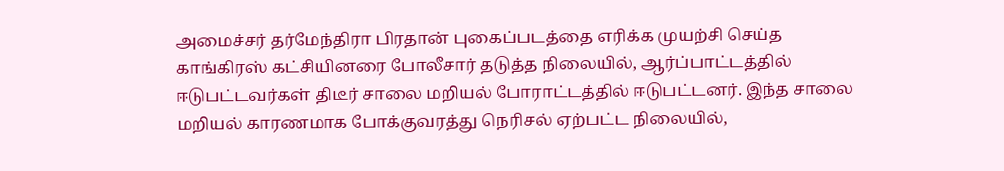அமைச்சர் தர்மேந்திரா பிரதான் புகைப்படத்தை எரிக்க முயற்சி செய்த காங்கிரஸ் கட்சியினரை போலீசார் தடுத்த நிலையில், ஆர்ப்பாட்டத்தில் ஈடுபட்டவர்கள் திடீர் சாலை மறியல் போராட்டத்தில் ஈடுபட்டனர். இந்த சாலை மறியல் காரணமாக போக்குவரத்து நெரிசல் ஏற்பட்ட நிலையில்,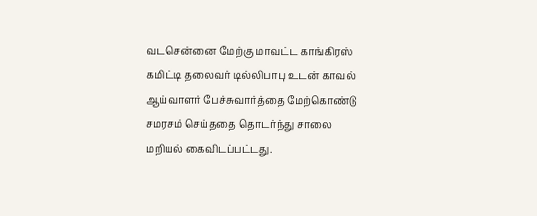வடசென்னை மேற்கு மாவட்ட காங்கிரஸ் கமிட்டி தலைவர் டில்லிபாபு உடன் காவல் ஆய்வாளர் பேச்சுவார்த்தை மேற்கொண்டு சமரசம் செய்ததை தொடர்ந்து சாலை மறியல் கைவிடப்பட்டது.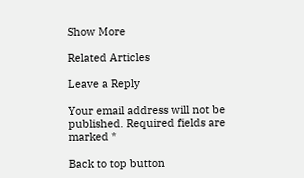Show More

Related Articles

Leave a Reply

Your email address will not be published. Required fields are marked *

Back to top button